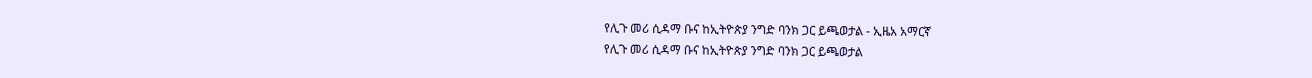የሊጉ መሪ ሲዳማ ቡና ከኢትዮጵያ ንግድ ባንክ ጋር ይጫወታል - ኢዜአ አማርኛ
የሊጉ መሪ ሲዳማ ቡና ከኢትዮጵያ ንግድ ባንክ ጋር ይጫወታል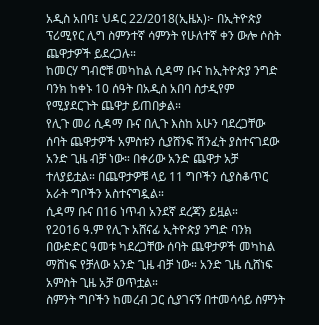አዲስ አበባ፤ ህዳር 22/2018(ኢዜአ)፦ በኢትዮጵያ ፕሪሚየር ሊግ ስምንተኛ ሳምንት የሁለተኛ ቀን ውሎ ሶስት ጨዋታዎች ይደረጋሉ።
ከመርሃ ግብሮቹ መካከል ሲዳማ ቡና ከኢትዮጵያ ንግድ ባንክ ከቀኑ 10 ሰዓት በአዲስ አበባ ስታዲየም የሚያደርጉት ጨዋታ ይጠበቃል።
የሊጉ መሪ ሲዳማ ቡና በሊጉ እስከ አሁን ባደረጋቸው ሰባት ጨዋታዎች አምስቱን ሲያሸንፍ ሽንፈት ያስተናገደው አንድ ጊዜ ብቻ ነው። በቀሪው አንድ ጨዋታ አቻ ተለያይቷል። በጨዋታዎቹ ላይ 11 ግቦችን ሲያስቆጥር አራት ግቦችን አስተናግዷል።
ሲዳማ ቡና በ16 ነጥብ አንደኛ ደረጃን ይዟል።
የ2016 ዓ.ም የሊጉ አሸናፊ ኢትዮጵያ ንግድ ባንክ በውድድር ዓመቱ ካደረጋቸው ሰባት ጨዋታዎች መካከል ማሸነፍ የቻለው አንድ ጊዜ ብቻ ነው። አንድ ጊዜ ሲሸነፍ አምስት ጊዜ አቻ ወጥቷል።
ስምንት ግቦችን ከመረብ ጋር ሲያገናኝ በተመሳሳይ ስምንት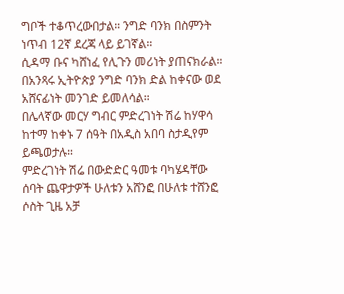ግቦች ተቆጥረውበታል። ንግድ ባንክ በስምንት ነጥብ 12ኛ ደረጃ ላይ ይገኛል።
ሲዳማ ቡና ካሸነፈ የሊጉን መሪነት ያጠናክራል። በአንጻሩ ኢትዮጵያ ንግድ ባንክ ድል ከቀናው ወደ አሸናፊነት መንገድ ይመለሳል።
በሌላኛው መርሃ ግብር ምድረገነት ሽሬ ከሃዋሳ ከተማ ከቀኑ 7 ሰዓት በአዲስ አበባ ስታዲየም ይጫወታሉ።
ምድረገነት ሽሬ በውድድር ዓመቱ ባካሄዳቸው ሰባት ጨዋታዎች ሁለቱን አሸንፎ በሁለቱ ተሸንፎ ሶስት ጊዜ አቻ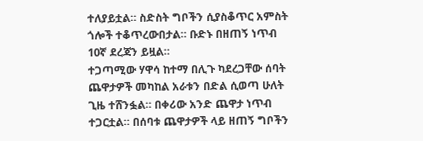ተለያይቷል። ስድስት ግቦችን ሲያስቆጥር አምስት ጎሎች ተቆጥረውበታል። ቡድኑ በዘጠኝ ነጥብ 10ኛ ደረጃን ይዟል።
ተጋጣሚው ሃዋሳ ከተማ በሊጉ ካደረጋቸው ሰባት ጨዋታዎች መካከል አራቱን በድል ሲወጣ ሁለት ጊዜ ተሸንፏል። በቀሪው አንድ ጨዋታ ነጥብ ተጋርቷል። በሰባቱ ጨዋታዎች ላይ ዘጠኝ ግቦችን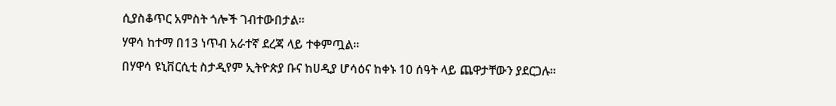ሲያስቆጥር አምስት ጎሎች ገብተውበታል።
ሃዋሳ ከተማ በ13 ነጥብ አራተኛ ደረጃ ላይ ተቀምጧል።
በሃዋሳ ዩኒቨርሲቲ ስታዲየም ኢትዮጵያ ቡና ከሀዲያ ሆሳዕና ከቀኑ 10 ሰዓት ላይ ጨዋታቸውን ያደርጋሉ።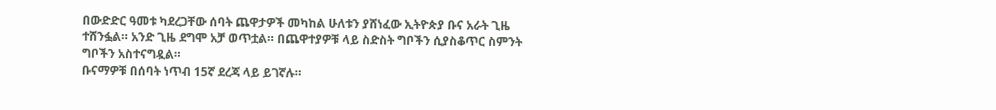በውድድር ዓመቱ ካደረጋቸው ሰባት ጨዋታዎች መካከል ሁለቱን ያሸነፈው ኢትዮጵያ ቡና አራት ጊዜ ተሸንፏል። አንድ ጊዜ ደግሞ አቻ ወጥቷል። በጨዋተያዎቹ ላይ ስድስት ግቦችን ሲያስቆጥር ስምንት ግቦችን አስተናግዷል።
ቡናማዎቹ በሰባት ነጥብ 15ኛ ደረጃ ላይ ይገኛሉ።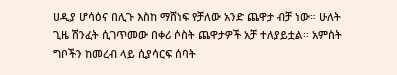ሀዲያ ሆሳዕና በሊጉ እስከ ማሸነፍ የቻለው አንድ ጨዋታ ብቻ ነው። ሁለት ጊዜ ሽንፈት ሲገጥመው በቀሪ ሶስት ጨዋታዎች አቻ ተለያይቷል። አምስት ግቦችን ከመረብ ላይ ሲያሳርፍ ሰባት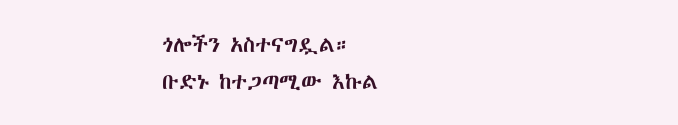ጎሎችን አስተናግዷል።
ቡድኑ ከተጋጣሚው እኩል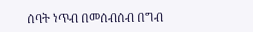ሰባት ነጥብ በመሰብሰብ በግብ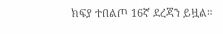ክፍያ ተበልጦ 16ኛ ደረጃን ይዟል።